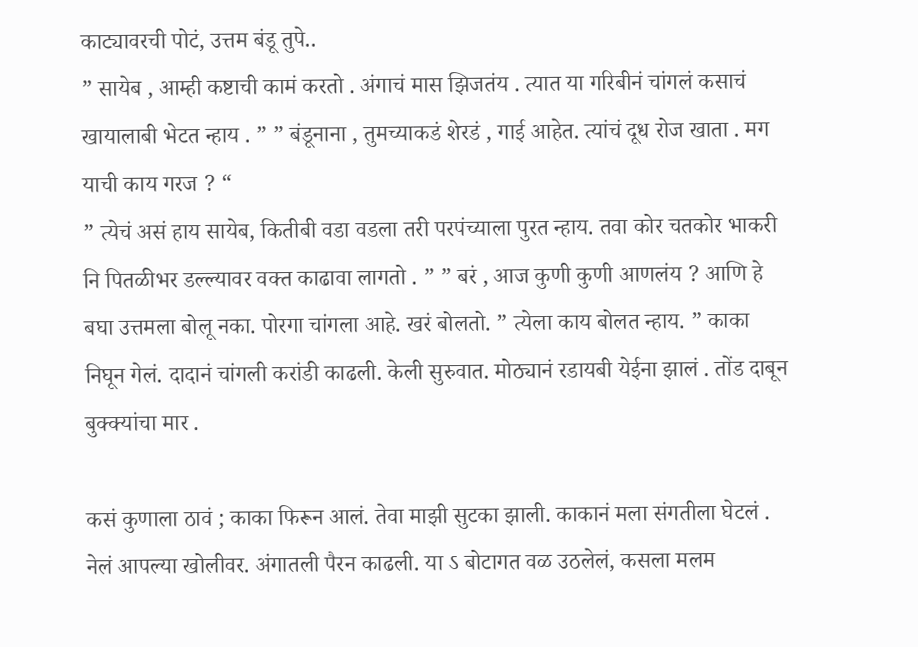काट्यावरची पोटं, उत्तम बंडू तुपे..
” सायेब , आम्ही कष्टाची कामं करतो . अंगाचं मास झिजतंय . त्यात या गरिबीनं चांगलं कसाचं खायालाबी भेटत न्हाय . ” ” बंडूनाना , तुमच्याकडं शेरडं , गाई आहेत. त्यांचं दूध रोज खाता . मग याची काय गरज ? “
” त्येचं असं हाय सायेब, कितीबी वडा वडला तरी परपंच्याला पुरत न्हाय. तवा कोर चतकोर भाकरी नि पितळीभर डल्ल्यावर वक्त काढावा लागतो . ” ” बरं , आज कुणी कुणी आणलंय ? आणि हे बघा उत्तमला बोलू नका. पोरगा चांगला आहे. खरं बोलतो. ” त्येला काय बोलत न्हाय. ” काका निघून गेलं. दादानं चांगली करांडी काढली. केली सुरुवात. मोठ्यानं रडायबी येईना झालं . तोंड दाबून बुक्क्यांचा मार .

कसं कुणाला ठावं ; काका फिरून आलं. तेवा माझी सुटका झाली. काकानं मला संगतीला घेटलं . नेलं आपल्या खोलीवर. अंगातली पैरन काढली. या ऽ बोटागत वळ उठलेलं, कसला मलम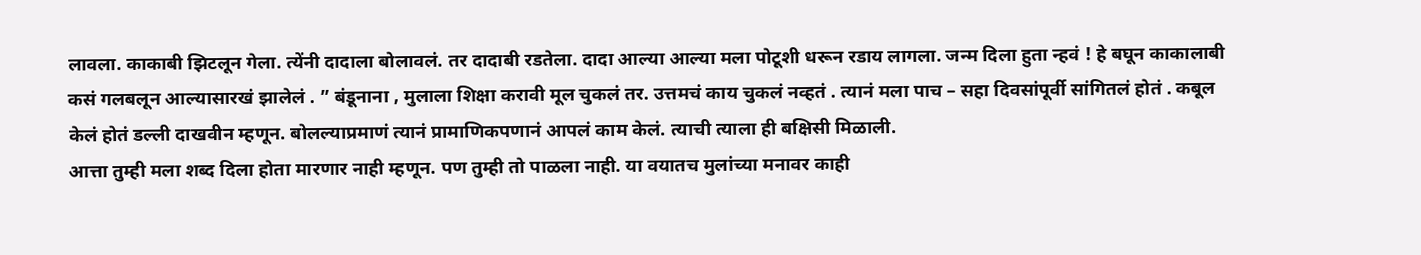लावला. काकाबी झिटलून गेला. त्येंनी दादाला बोलावलं. तर दादाबी रडतेला. दादा आल्या आल्या मला पोटूशी धरून रडाय लागला. जन्म दिला हुता न्हवं ! हे बघून काकालाबी कसं गलबलून आल्यासारखं झालेलं . ” बंडूनाना , मुलाला शिक्षा करावी मूल चुकलं तर. उत्तमचं काय चुकलं नव्हतं . त्यानं मला पाच – सहा दिवसांपूर्वी सांगितलं होतं . कबूल केलं होतं डल्ली दाखवीन म्हणून. बोलल्याप्रमाणं त्यानं प्रामाणिकपणानं आपलं काम केलं. त्याची त्याला ही बक्षिसी मिळाली.
आत्ता तुम्ही मला शब्द दिला होता मारणार नाही म्हणून. पण तुम्ही तो पाळला नाही. या वयातच मुलांच्या मनावर काही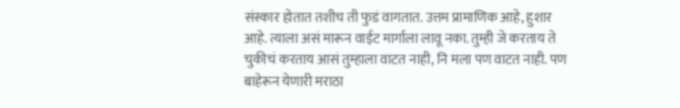संस्कार होतात तशीच ती फुडं वागतात. उत्तम प्रामाणिक आहे, हुशार आहे. त्याला असं मारून वाईट मार्गाला लावू नका. तुम्ही जे करताय ते चुकीचं करताय आसं तुम्हाला वाटत नाही, नि मला पण वाटत नाही. पण बाहेरून येणारी मराठा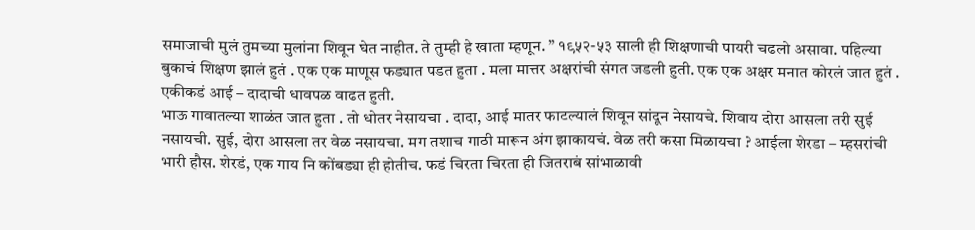समाजाची मुलं तुमच्या मुलांना शिवून घेत नाहीत. ते तुम्ही हे खाता म्हणून. ” १९५२-५३ साली ही शिक्षणाची पायरी चढलो असावा. पहिल्या बुकाचं शिक्षण झालं हुतं . एक एक माणूस फड्यात पडत हुता . मला मात्तर अक्षरांची संगत जडली हुती. एक एक अक्षर मनात कोरलं जात हुतं . एकीकडं आई – दादाची धावपळ वाढत हुती.
भाऊ गावातल्या शाळंत जात हुता . तो धोतर नेसायचा . दादा, आई मातर फाटल्यालं शिवून सांदून नेसायचे. शिवाय दोरा आसला तरी सुई नसायची. सुई, दोरा आसला तर वेळ नसायचा. मग तशाच गाठी मारून अंग झाकायचं. वेळ तरी कसा मिळायचा ? आईला शेरडा – म्हसरांची भारी हौस. शेरडं, एक गाय नि कोंबड्या ही होतीच. फडं चिरता चिरता ही जितराबं सांभाळावी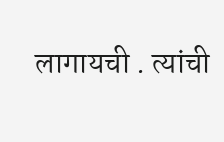लागायची . त्यांची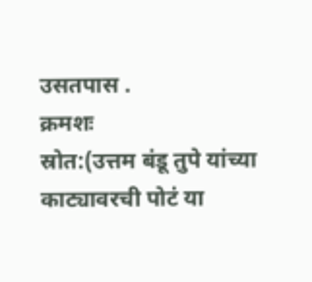उसतपास .
क्रमशः
स्रोत:(उत्तम बंडू तुपे यांच्या काट्यावरची पोटं या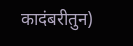कादंबरीतुन)